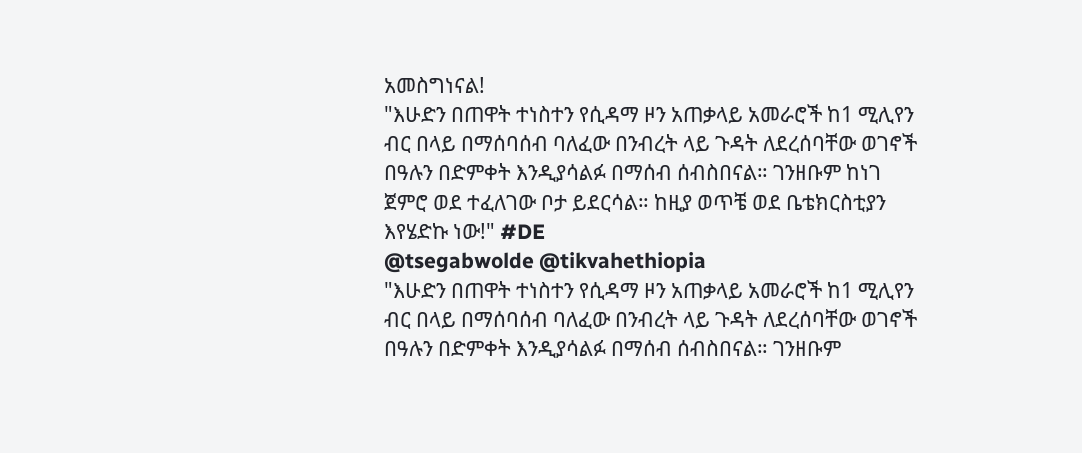አመስግነናል!
"እሁድን በጠዋት ተነስተን የሲዳማ ዞን አጠቃላይ አመራሮች ከ1 ሚሊየን ብር በላይ በማሰባሰብ ባለፈው በንብረት ላይ ጉዳት ለደረሰባቸው ወገኖች በዓሉን በድምቀት እንዲያሳልፉ በማሰብ ሰብስበናል። ገንዘቡም ከነገ ጀምሮ ወደ ተፈለገው ቦታ ይደርሳል። ከዚያ ወጥቼ ወደ ቤቴክርስቲያን እየሄድኩ ነው!" #DE
@tsegabwolde @tikvahethiopia
"እሁድን በጠዋት ተነስተን የሲዳማ ዞን አጠቃላይ አመራሮች ከ1 ሚሊየን ብር በላይ በማሰባሰብ ባለፈው በንብረት ላይ ጉዳት ለደረሰባቸው ወገኖች በዓሉን በድምቀት እንዲያሳልፉ በማሰብ ሰብስበናል። ገንዘቡም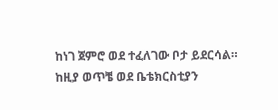ከነገ ጀምሮ ወደ ተፈለገው ቦታ ይደርሳል። ከዚያ ወጥቼ ወደ ቤቴክርስቲያን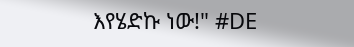እየሄድኩ ነው!" #DE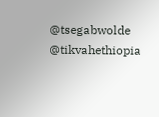@tsegabwolde @tikvahethiopia